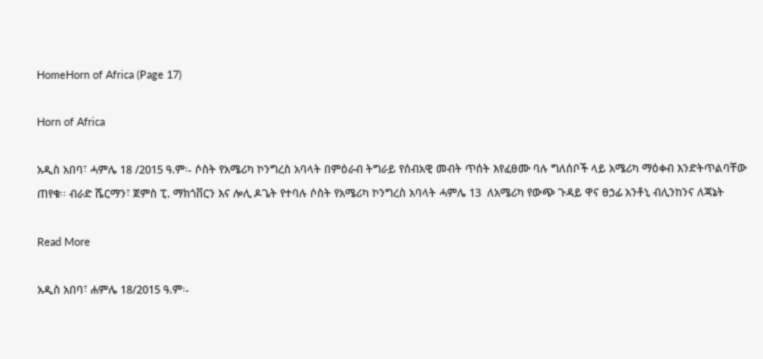HomeHorn of Africa (Page 17)

Horn of Africa

አዲስ አበባ፣ ሓምሌ 18 /2015 ዓ.ም፡- ሶስት የአሜሪካ ኮንግረስ አባላት በምዕራብ ትግራይ የሰብአዊ መብት ጥሰት እየፈፀሙ ባሉ ግለሰቦች ላይ አሜሪካ ማዕቀብ እንድትጥልባቸው ጠየቁ፡፡ ብራድ ሼርማን፣ ጀምስ ፒ. ማክጎቨርን እና ሎሊ ዶጌት የተባሉ ሶስት የአሜሪካ ኮንግረስ አባላት ሓምሌ 13  ለአሜሪካ የውጭ ጉዳይ ዋና ፀኃፊ አንቶኒ ብሊንከንና ለጃኔት

Read More

አዲስ አበባ፣ ሐምሌ 18/2015 ዓ.ም፡-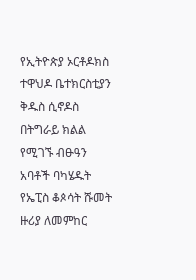የኢትዮጵያ ኦርቶዶክስ ተዋህዶ ቤተክርስቲያን ቅዱስ ሲኖዶስ በትግራይ ክልል የሚገኙ ብፁዓን አባቶች ባካሄዱት የኤፒስ ቆጶሳት ሹመት ዙሪያ ለመምከር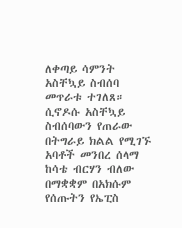ለቀጣይ ሳምንት አስቸኳይ ስብሰባ መጥራቱ ተገለጸ። ሲኖዶሱ አስቸኳይ ስብሰባውን የጠራው በትግራይ ክልል የሚገኙ አባቶች መንበረ ሰላማ ከሳቴ ብርሃን ብለው በማቋቋም በአክሱም የሰጡትን የኤፒስ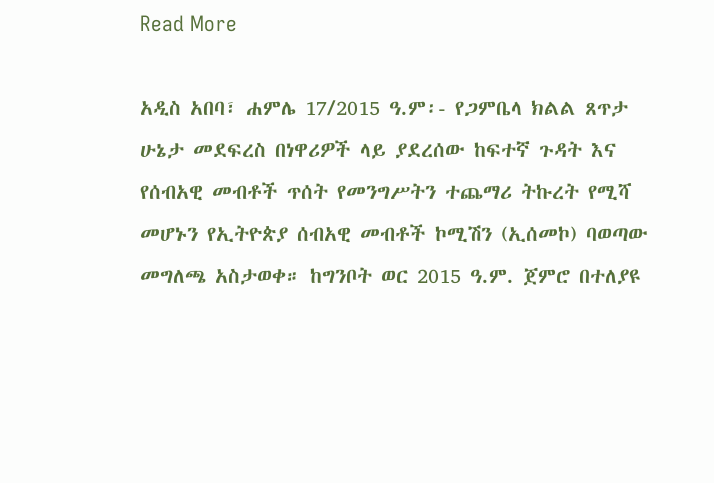Read More

አዲስ አበባ፣ ሐምሌ 17/2015 ዓ.ም፡- የጋምቤላ ክልል ጸጥታ ሁኔታ መደፍረስ በነዋሪዎች ላይ ያደረሰው ከፍተኛ ጉዳት እና የሰብአዊ መብቶች ጥሰት የመንግሥትን ተጨማሪ ትኩረት የሚሻ መሆኑን የኢትዮጵያ ሰብአዊ መብቶች ኮሚሽን (ኢሰመኮ) ባወጣው መግለጫ አስታወቀ። ከግንቦት ወር 2015 ዓ.ም. ጀምሮ በተለያዩ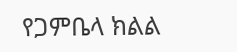የጋምቤላ ክልል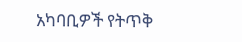አካባቢዎች የትጥቅ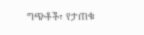ግጭቶች፣ የታጠቁ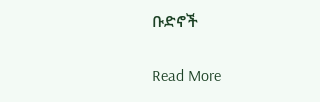ቡድኖች

Read More